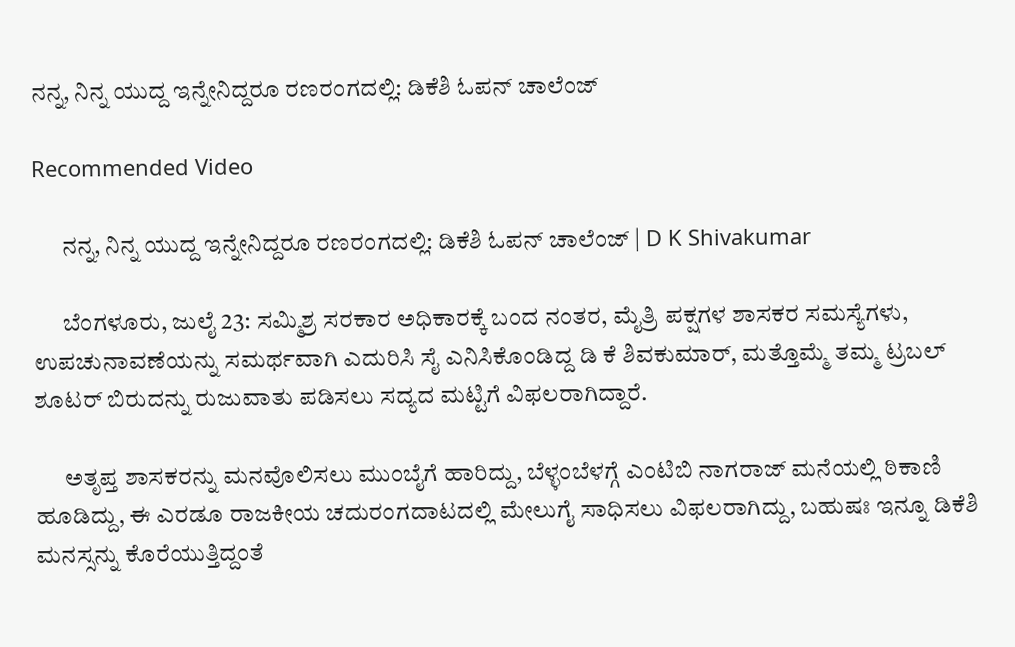ನನ್ನ, ನಿನ್ನ ಯುದ್ದ ಇನ್ನೇನಿದ್ದರೂ ರಣರಂಗದಲ್ಲಿ: ಡಿಕೆಶಿ ಓಪನ್ ಚಾಲೆಂಜ್

Recommended Video

      ನನ್ನ, ನಿನ್ನ ಯುದ್ದ ಇನ್ನೇನಿದ್ದರೂ ರಣರಂಗದಲ್ಲಿ: ಡಿಕೆಶಿ ಓಪನ್ ಚಾಲೆಂಜ್ | D K Shivakumar

      ಬೆಂಗಳೂರು, ಜುಲೈ 23: ಸಮ್ಮಿಶ್ರ ಸರಕಾರ ಅಧಿಕಾರಕ್ಕೆ ಬಂದ ನಂತರ, ಮೈತ್ರಿ ಪಕ್ಷಗಳ ಶಾಸಕರ ಸಮಸ್ಯೆಗಳು, ಉಪಚುನಾವಣೆಯನ್ನು ಸಮರ್ಥವಾಗಿ ಎದುರಿಸಿ ಸೈ ಎನಿಸಿಕೊಂಡಿದ್ದ ಡಿ ಕೆ ಶಿವಕುಮಾರ್, ಮತ್ತೊಮ್ಮೆ ತಮ್ಮ ಟ್ರಬಲ್ ಶೂಟರ್ ಬಿರುದನ್ನು ರುಜುವಾತು ಪಡಿಸಲು ಸದ್ಯದ ಮಟ್ಟಿಗೆ ವಿಫಲರಾಗಿದ್ದಾರೆ.

      ಅತೃಪ್ತ ಶಾಸಕರನ್ನು ಮನವೊಲಿಸಲು ಮುಂಬೈಗೆ ಹಾರಿದ್ದು, ಬೆಳ್ಳಂಬೆಳಗ್ಗೆ ಎಂಟಿಬಿ ನಾಗರಾಜ್ ಮನೆಯಲ್ಲಿ ಠಿಕಾಣಿ ಹೂಡಿದ್ದು, ಈ ಎರಡೂ ರಾಜಕೀಯ ಚದುರಂಗದಾಟದಲ್ಲಿ ಮೇಲುಗೈ ಸಾಧಿಸಲು ವಿಫಲರಾಗಿದ್ದು, ಬಹುಷಃ ಇನ್ನೂ ಡಿಕೆಶಿ ಮನಸ್ಸನ್ನು ಕೊರೆಯುತ್ತಿದ್ದಂತೆ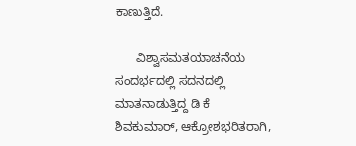ಕಾಣುತ್ತಿದೆ.

      ವಿಶ್ವಾಸಮತಯಾಚನೆಯ ಸಂದರ್ಭದಲ್ಲಿ ಸದನದಲ್ಲಿ ಮಾತನಾಡುತ್ತಿದ್ದ ಡಿ ಕೆ ಶಿವಕುಮಾರ್, ಆಕ್ರೋಶಭರಿತರಾಗಿ,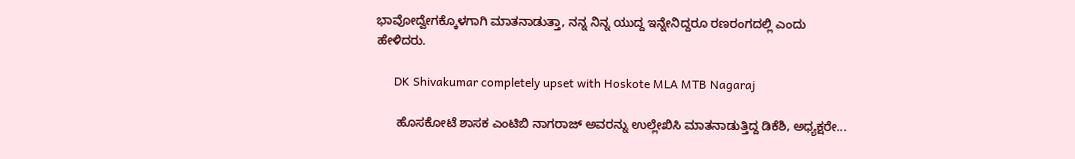ಭಾವೋದ್ವೇಗಕ್ಕೊಳಗಾಗಿ ಮಾತನಾಡುತ್ತಾ, ನನ್ನ ನಿನ್ನ ಯುದ್ದ ಇನ್ನೇನಿದ್ದರೂ ರಣರಂಗದಲ್ಲಿ ಎಂದು ಹೇಳಿದರು.

      DK Shivakumar completely upset with Hoskote MLA MTB Nagaraj

      ಹೊಸಕೋಟೆ ಶಾಸಕ ಎಂಟಿಬಿ ನಾಗರಾಜ್ ಅವರನ್ನು ಉಲ್ಲೇಖಿಸಿ ಮಾತನಾಡುತ್ತಿದ್ದ ಡಿಕೆಶಿ, ಅಧ್ಯಕ್ಷರೇ...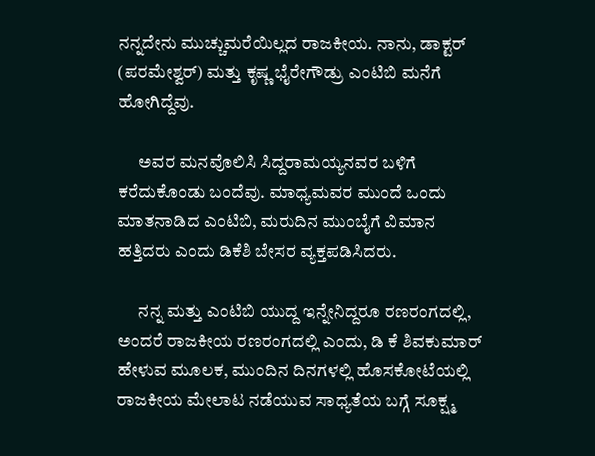ನನ್ನದೇನು ಮುಚ್ಚುಮರೆಯಿಲ್ಲದ ರಾಜಕೀಯ. ನಾನು, ಡಾಕ್ಟರ್ (ಪರಮೇಶ್ವರ್) ಮತ್ತು ಕೃಷ್ಣ ಭೈರೇಗೌಡ್ರು ಎಂಟಿಬಿ ಮನೆಗೆ ಹೋಗಿದ್ದೆವು.

      ಅವರ ಮನವೊಲಿಸಿ ಸಿದ್ದರಾಮಯ್ಯನವರ ಬಳಿಗೆ ಕರೆದುಕೊಂಡು ಬಂದೆವು. ಮಾಧ್ಯಮವರ ಮುಂದೆ ಒಂದು ಮಾತನಾಡಿದ ಎಂಟಿಬಿ, ಮರುದಿನ ಮುಂಬೈಗೆ ವಿಮಾನ ಹತ್ತಿದರು ಎಂದು ಡಿಕೆಶಿ ಬೇಸರ ವ್ಯಕ್ತಪಡಿಸಿದರು.

      ನನ್ನ ಮತ್ತು ಎಂಟಿಬಿ ಯುದ್ದ ಇನ್ನೇನಿದ್ದರೂ ರಣರಂಗದಲ್ಲಿ, ಅಂದರೆ ರಾಜಕೀಯ ರಣರಂಗದಲ್ಲಿ ಎಂದು, ಡಿ ಕೆ ಶಿವಕುಮಾರ್ ಹೇಳುವ ಮೂಲಕ, ಮುಂದಿನ ದಿನಗಳಲ್ಲಿ ಹೊಸಕೋಟೆಯಲ್ಲಿ ರಾಜಕೀಯ ಮೇಲಾಟ ನಡೆಯುವ ಸಾಧ್ಯತೆಯ ಬಗ್ಗೆ ಸೂಕ್ಷ್ಮ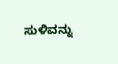ಸುಳಿವನ್ನು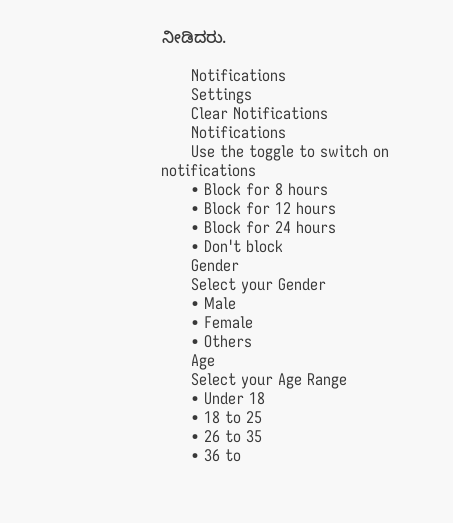ನೀಡಿದರು.

      Notifications
      Settings
      Clear Notifications
      Notifications
      Use the toggle to switch on notifications
      • Block for 8 hours
      • Block for 12 hours
      • Block for 24 hours
      • Don't block
      Gender
      Select your Gender
      • Male
      • Female
      • Others
      Age
      Select your Age Range
      • Under 18
      • 18 to 25
      • 26 to 35
      • 36 to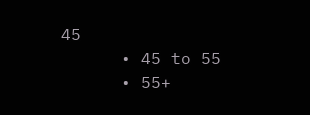45
      • 45 to 55
      • 55+